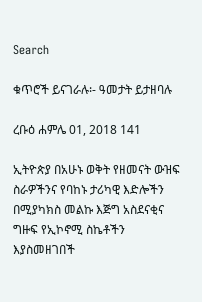Search

ቁጥሮች ይናገራሉ፡- ዓመታት ይታዘባሉ

ረቡዕ ሐምሌ 01, 2018 141

ኢትዮጵያ በአሁኑ ወቅት የዘመናት ውዝፍ ስራዎችንና የባከኑ ታሪካዊ እድሎችን በሚያካክስ መልኩ እጅግ አስደናቂና ግዙፍ የኢኮኖሚ ስኬቶችን እያስመዘገበች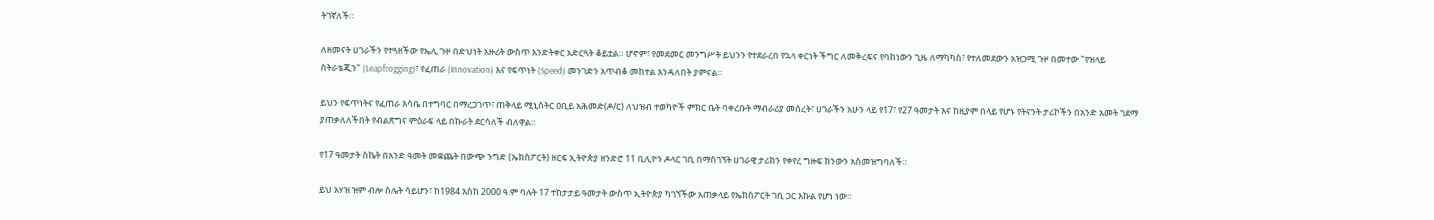ትገኛለች።

ለዘመናት ሀገራችን የተጓዘችው የኤሊ ጉዞ በድህነት አዙሪት ውስጥ እንድትቀር አድርጓት ቆይቷል። ሆኖም፣ የመደመር መንግሥት ይህንን የተደራረበ የኋላ ቀርነት ችግር ለመቅረፍና የባከነውን ጊዜ ለማካካስ፣ የተለመደውን አዝጋሚ ጉዞ በመተው "የዝላይ ስትራቴጂን" (Leapfrogging)፣ የፈጠራ (Innovation) እና የፍጥነት (Speed) መንገድን አጥብቆ መከተል እንዳለበት ያምናል።

ይህን የፍጥነትና የፈጠራ እሳቤ በተግባር በማረጋገጥ፣ ጠቅላይ ሚኒስትር ዐቢይ አሕመድ(ዶ/ር) ለህዝብ ተወካዮች ምክር ቤት ባቀረቡት ማብራሪያ መሰረት፣ ሀገራችን አሁን ላይ የ17፣ የ27 ዓመታት እና ከዚያም በላይ የሆኑ የትናንት ታሪኮችን በአንድ አመት ገደማ ያጠቃለለችበት የብልጽግና ምዕራፍ ላይ በኩራት ደርሳለች ብለዋል።

የ17 ዓመታት ስኬት በአንድ ዓመት መቋጨት በውጭ ንግድ (ኤክስፖርት) ዘርፍ ኢትዮጵያ ዘንድሮ 11 ቢሊዮን ዶላር ገቢ በማስገኘት ሀገራዊ ታሪክን የቀየረ ግዙፍ ክንውን አስመዝግባለች።

ይህ አሃዝ ዝም ብሎ ስሌት ሳይሆን፣ ከ1984 እስከ 2000 ዓ.ም ባሉት 17 ተከታታይ ዓመታት ውስጥ ኢትዮጵያ ካገኘችው አጠቃላይ የኤክስፖርት ገቢ ጋር እኩል የሆነ ነው።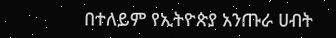በተለይም የኢትዮጵያ አንጡራ ሀብት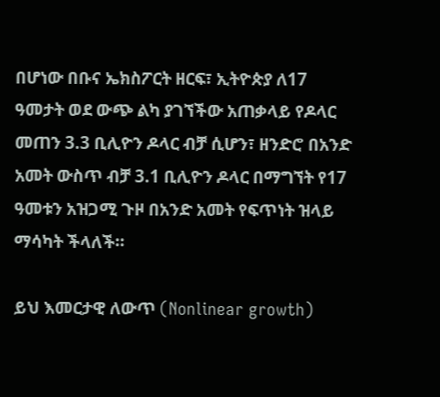በሆነው በቡና ኤክስፖርት ዘርፍ፣ ኢትዮጵያ ለ17 ዓመታት ወደ ውጭ ልካ ያገኘችው አጠቃላይ የዶላር መጠን 3.3 ቢሊዮን ዶላር ብቻ ሲሆን፣ ዘንድሮ በአንድ አመት ውስጥ ብቻ 3.1 ቢሊዮን ዶላር በማግኘት የ17 ዓመቱን አዝጋሚ ጉዞ በአንድ አመት የፍጥነት ዝላይ ማሳካት ችላለች።

ይህ እመርታዊ ለውጥ (Nonlinear growth)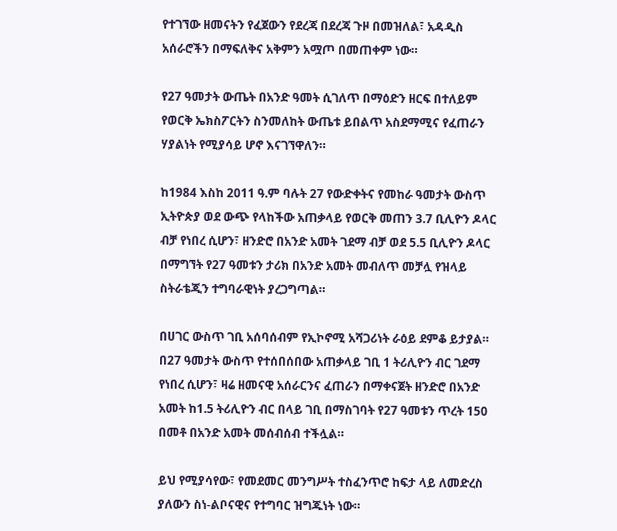የተገኘው ዘመናትን የፈጀውን የደረጃ በደረጃ ጉዞ በመዝለል፣ አዳዲስ አሰራሮችን በማፍለቅና አቅምን አሟጦ በመጠቀም ነው።

የ27 ዓመታት ውጤት በአንድ ዓመት ሲገለጥ በማዕድን ዘርፍ በተለይም የወርቅ ኤክስፖርትን ስንመለከት ውጤቱ ይበልጥ አስደማሚና የፈጠራን ሃያልነት የሚያሳይ ሆኖ እናገኘዋለን።

ከ1984 እስከ 2011 ዓ.ም ባሉት 27 የውድቀትና የመከራ ዓመታት ውስጥ ኢትዮጵያ ወደ ውጭ የላከችው አጠቃላይ የወርቅ መጠን 3.7 ቢሊዮን ዶላር ብቻ የነበረ ሲሆን፣ ዘንድሮ በአንድ አመት ገደማ ብቻ ወደ 5.5 ቢሊዮን ዶላር በማግኘት የ27 ዓመቱን ታሪክ በአንድ አመት መብለጥ መቻሏ የዝላይ ስትራቴጂን ተግባራዊነት ያረጋግጣል።

በሀገር ውስጥ ገቢ አሰባሰብም የኢኮኖሚ አሻጋሪነት ራዕይ ደምቆ ይታያል። በ27 ዓመታት ውስጥ የተሰበሰበው አጠቃላይ ገቢ 1 ትሪሊዮን ብር ገደማ የነበረ ሲሆን፣ ዛሬ ዘመናዊ አሰራርንና ፈጠራን በማቀናጀት ዘንድሮ በአንድ አመት ከ1.5 ትሪሊዮን ብር በላይ ገቢ በማስገባት የ27 ዓመቱን ጥረት 150 በመቶ በአንድ አመት መሰብሰብ ተችሏል።

ይህ የሚያሳየው፣ የመደመር መንግሥት ተስፈንጥሮ ከፍታ ላይ ለመድረስ ያለውን ስነ-ልቦናዊና የተግባር ዝግጁነት ነው።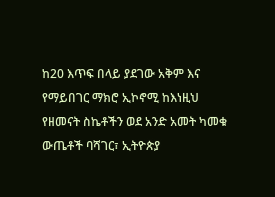ከ20 እጥፍ በላይ ያደገው አቅም እና የማይበገር ማክሮ ኢኮኖሚ ከእነዚህ የዘመናት ስኬቶችን ወደ አንድ አመት ካመቁ ውጤቶች ባሻገር፣ ኢትዮጵያ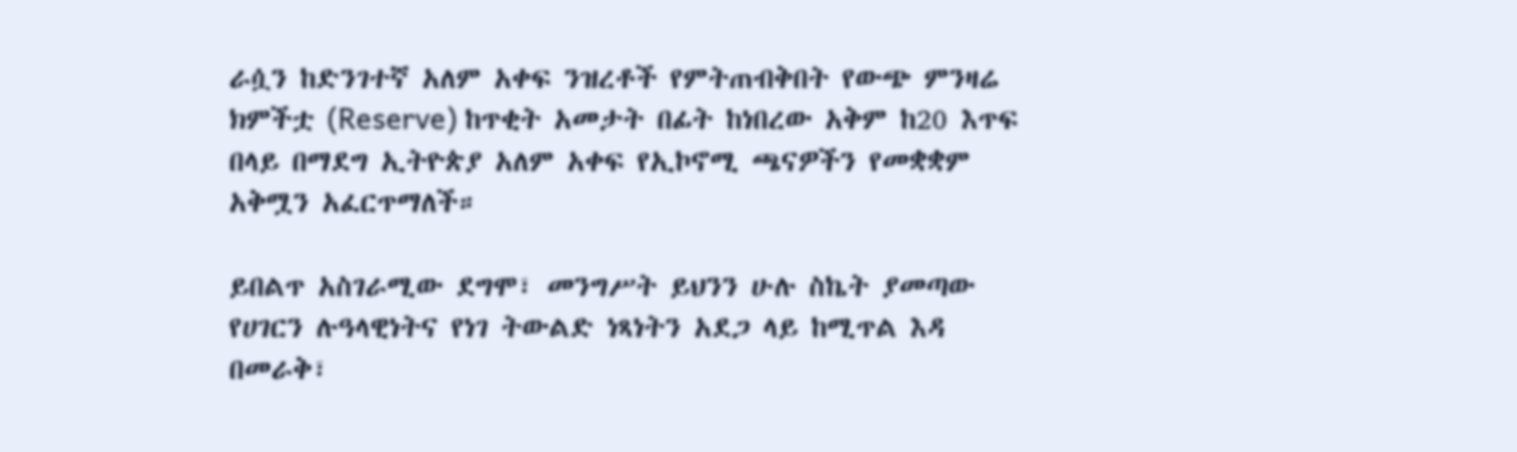ራሷን ከድንገተኛ አለም አቀፍ ንዝረቶች የምትጠብቅበት የውጭ ምንዛሬ ክምችቷ (Reserve) ከጥቂት አመታት በፊት ከነበረው አቅም ከ20 እጥፍ በላይ በማደግ ኢትዮጵያ አለም አቀፍ የኢኮኖሚ ጫናዎችን የመቋቋም አቅሟን አፈርጥማለች።

ይበልጥ አስገራሚው ደግሞ፣ መንግሥት ይህንን ሁሉ ስኬት ያመጣው የሀገርን ሉዓላዊነትና የነገ ትውልድ ነጻነትን አደጋ ላይ ከሚጥል እዳ በመራቅ፣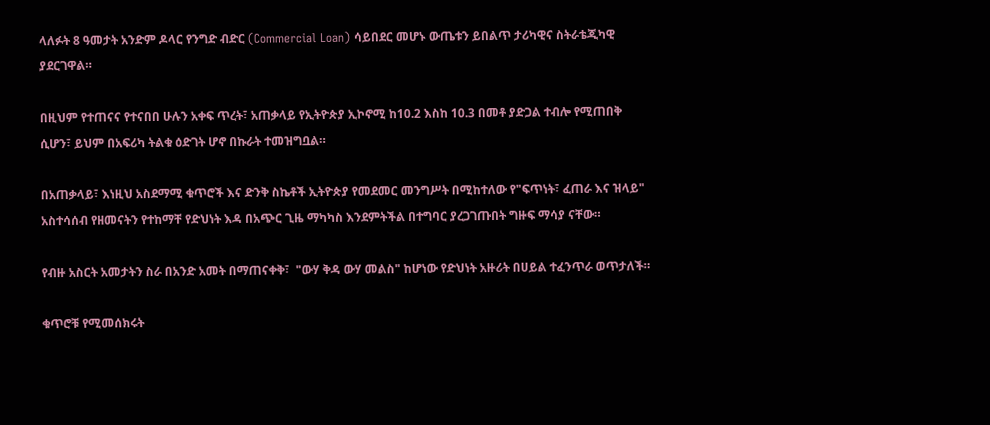ላለፉት 8 ዓመታት አንድም ዶላር የንግድ ብድር (Commercial Loan) ሳይበደር መሆኑ ውጤቱን ይበልጥ ታሪካዊና ስትራቴጂካዊ ያደርገዋል።

በዚህም የተጠናና የተናበበ ሁሉን አቀፍ ጥረት፣ አጠቃላይ የኢትዮጵያ ኢኮኖሚ ከ10.2 እስከ 10.3 በመቶ ያድጋል ተብሎ የሚጠበቅ ሲሆን፣ ይህም በአፍሪካ ትልቁ ዕድገት ሆኖ በኩራት ተመዝግቧል።

በአጠቃላይ፣ እነዚህ አስደማሚ ቁጥሮች እና ድንቅ ስኬቶች ኢትዮጵያ የመደመር መንግሥት በሚከተለው የ"ፍጥነት፣ ፈጠራ እና ዝላይ" አስተሳሰብ የዘመናትን የተከማቸ የድህነት እዳ በአጭር ጊዜ ማካካስ እንደምትችል በተግባር ያረጋገጡበት ግዙፍ ማሳያ ናቸው።

የብዙ አስርት አመታትን ስራ በአንድ አመት በማጠናቀቅ፣  "ውሃ ቅዳ ውሃ መልስ" ከሆነው የድህነት አዙሪት በሀይል ተፈንጥራ ወጥታለች።

ቁጥሮቹ የሚመሰክሩት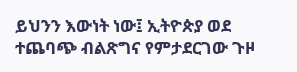ይህንን እውነት ነው፤ ኢትዮጵያ ወደ ተጨባጭ ብልጽግና የምታደርገው ጉዞ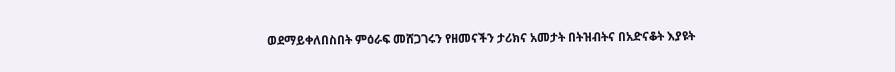ወደማይቀለበስበት ምዕራፍ መሸጋገሩን የዘመናችን ታሪክና አመታት በትዝብትና በአድናቆት እያዩት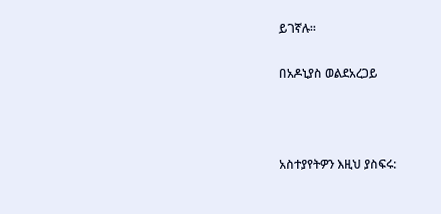ይገኛሉ።

በአዶኒያስ ወልደአረጋይ



አስተያየትዎን እዚህ ያስፍሩ: